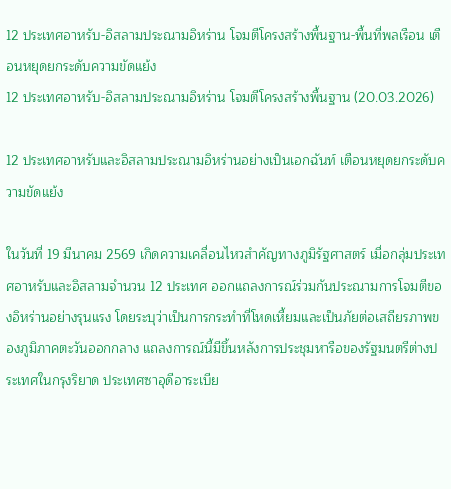12 ประเทศอาหรับ-อิสลามประณามอิหร่าน โจมตีโครงสร้างพื้นฐาน-พื้นที่พลเรือน เตือนหยุดยกระดับความขัดแย้ง
12 ประเทศอาหรับ-อิสลามประณามอิหร่าน โจมตีโครงสร้างพื้นฐาน (20.03.2026)

12 ประเทศอาหรับและอิสลามประณามอิหร่านอย่างเป็นเอกฉันท์ เตือนหยุดยกระดับความขัดแย้ง

ในวันที่ 19 มีนาคม 2569 เกิดความเคลื่อนไหวสำคัญทางภูมิรัฐศาสตร์ เมื่อกลุ่มประเทศอาหรับและอิสลามจำนวน 12 ประเทศ ออกแถลงการณ์ร่วมกันประณามการโจมตีของอิหร่านอย่างรุนแรง โดยระบุว่าเป็นการกระทำที่โหดเหี้ยมและเป็นภัยต่อเสถียรภาพของภูมิภาคตะวันออกกลาง แถลงการณ์นี้มีขึ้นหลังการประชุมหารือของรัฐมนตรีต่างประเทศในกรุงริยาด ประเทศซาอุดีอาระเบีย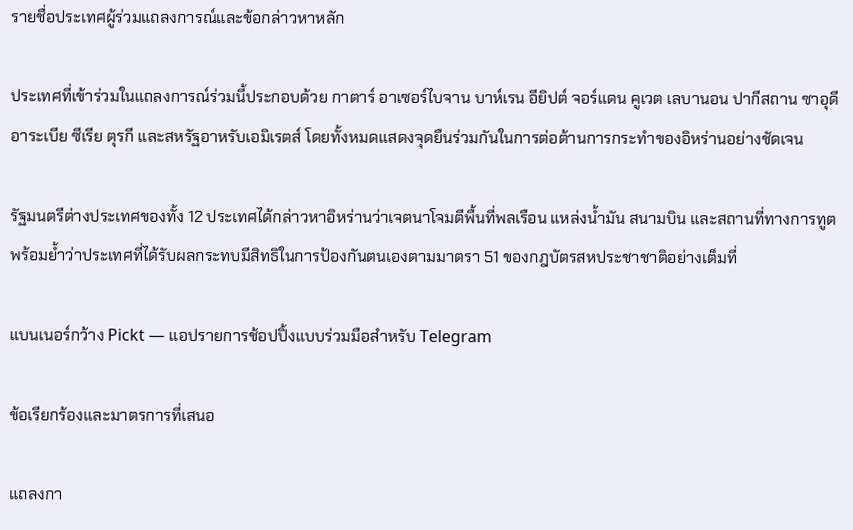รายชื่อประเทศผู้ร่วมแถลงการณ์และข้อกล่าวหาหลัก

ประเทศที่เข้าร่วมในแถลงการณ์ร่วมนี้ประกอบด้วย กาตาร์ อาเซอร์ไบจาน บาห์เรน อียิปต์ จอร์แดน คูเวต เลบานอน ปากีสถาน ซาอุดีอาระเบีย ซีเรีย ตุรกี และสหรัฐอาหรับเอมิเรตส์ โดยทั้งหมดแสดงจุดยืนร่วมกันในการต่อต้านการกระทำของอิหร่านอย่างชัดเจน

รัฐมนตรีต่างประเทศของทั้ง 12 ประเทศได้กล่าวหาอิหร่านว่าเจตนาโจมตีพื้นที่พลเรือน แหล่งน้ำมัน สนามบิน และสถานที่ทางการทูต พร้อมย้ำว่าประเทศที่ได้รับผลกระทบมีสิทธิในการป้องกันตนเองตามมาตรา 51 ของกฎบัตรสหประชาชาติอย่างเต็มที่

แบนเนอร์กว้าง Pickt — แอปรายการช้อปปิ้งแบบร่วมมือสำหรับ Telegram

ข้อเรียกร้องและมาตรการที่เสนอ

แถลงกา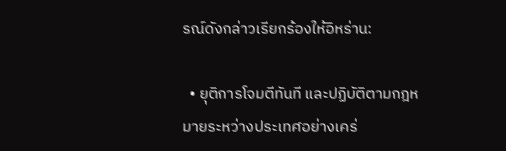รณ์ดังกล่าวเรียกร้องให้อิหร่าน:

  • ยุติการโจมตีทันที และปฏิบัติตามกฎหมายระหว่างประเทศอย่างเคร่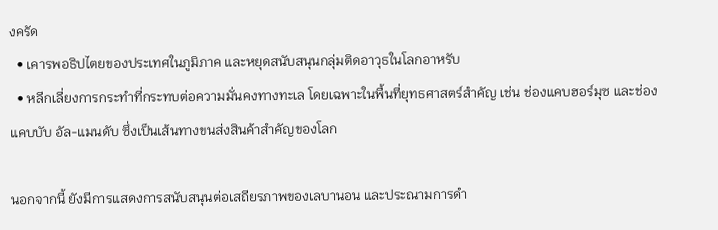งครัด
  • เคารพอธิปไตยของประเทศในภูมิภาค และหยุดสนับสนุนกลุ่มติดอาวุธในโลกอาหรับ
  • หลีกเลี่ยงการกระทำที่กระทบต่อความมั่นคงทางทะเล โดยเฉพาะในพื้นที่ยุทธศาสตร์สำคัญ เช่น ช่องแคบฮอร์มุซ และช่องแคบบับ อัล-แมนดับ ซึ่งเป็นเส้นทางขนส่งสินค้าสำคัญของโลก

นอกจากนี้ ยังมีการแสดงการสนับสนุนต่อเสถียรภาพของเลบานอน และประณามการดำ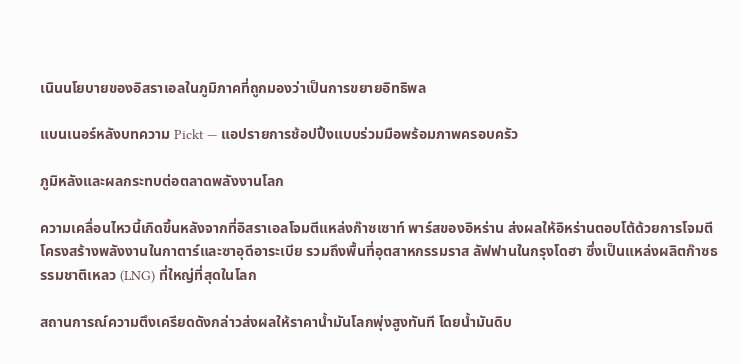เนินนโยบายของอิสราเอลในภูมิภาคที่ถูกมองว่าเป็นการขยายอิทธิพล

แบนเนอร์หลังบทความ Pickt — แอปรายการช้อปปิ้งแบบร่วมมือพร้อมภาพครอบครัว

ภูมิหลังและผลกระทบต่อตลาดพลังงานโลก

ความเคลื่อนไหวนี้เกิดขึ้นหลังจากที่อิสราเอลโจมตีแหล่งก๊าซเซาท์ พาร์สของอิหร่าน ส่งผลให้อิหร่านตอบโต้ด้วยการโจมตีโครงสร้างพลังงานในกาตาร์และซาอุดีอาระเบีย รวมถึงพื้นที่อุตสาหกรรมราส ลัฟฟานในกรุงโดฮา ซึ่งเป็นแหล่งผลิตก๊าซธรรมชาติเหลว (LNG) ที่ใหญ่ที่สุดในโลก

สถานการณ์ความตึงเครียดดังกล่าวส่งผลให้ราคาน้ำมันโลกพุ่งสูงทันที โดยน้ำมันดิบ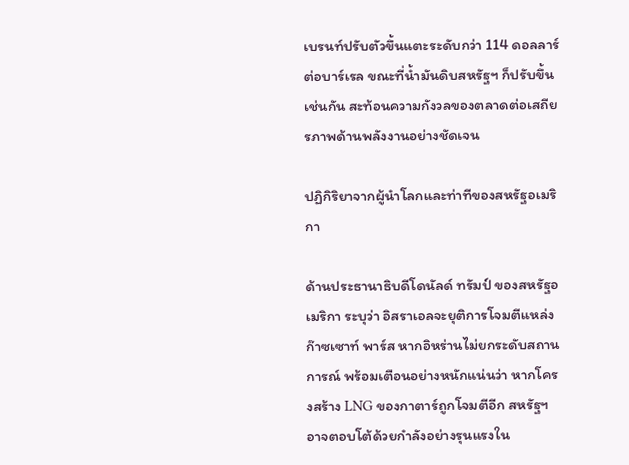เบรนท์ปรับตัวขึ้นแตะระดับกว่า 114 ดอลลาร์ต่อบาร์เรล ขณะที่น้ำมันดิบสหรัฐฯ ก็ปรับขึ้นเช่นกัน สะท้อนความกังวลของตลาดต่อเสถียรภาพด้านพลังงานอย่างชัดเจน

ปฏิกิริยาจากผู้นำโลกและท่าทีของสหรัฐอเมริกา

ด้านประธานาธิบดีโดนัลด์ ทรัมป์ ของสหรัฐอเมริกา ระบุว่า อิสราเอลจะยุติการโจมตีแหล่งก๊าซเซาท์ พาร์ส หากอิหร่านไม่ยกระดับสถานการณ์ พร้อมเตือนอย่างหนักแน่นว่า หากโครงสร้าง LNG ของกาตาร์ถูกโจมตีอีก สหรัฐฯ อาจตอบโต้ด้วยกำลังอย่างรุนแรงใน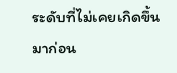ระดับที่ไม่เคยเกิดขึ้นมาก่อน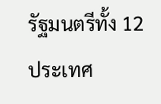รัฐมนตรีทั้ง 12 ประเทศ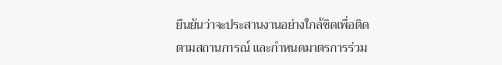ยืนยันว่าจะประสานงานอย่างใกล้ชิดเพื่อติดตามสถานการณ์ และกำหนดมาตรการร่วม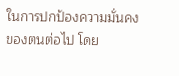ในการปกป้องความมั่นคงของตนต่อไป โดย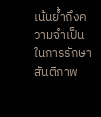เน้นย้ำถึงความจำเป็นในการรักษาสันติภาพ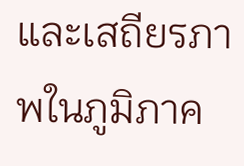และเสถียรภาพในภูมิภาค